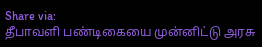Share via:
தீபாவளி பண்டிகையை முன்னிட்டு அரசு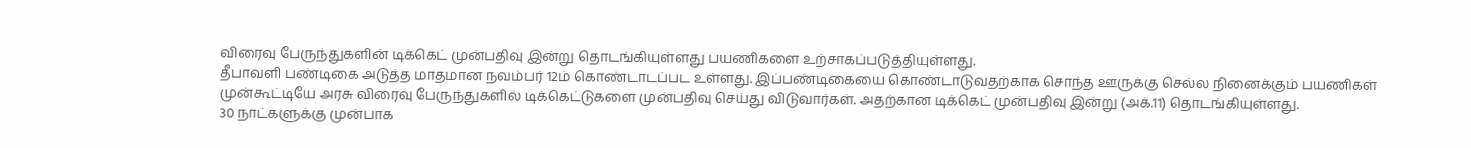விரைவு பேருந்துகளின் டிக்கெட் முன்பதிவு இன்று தொடங்கியுள்ளது பயணிகளை உற்சாகப்படுத்தியுள்ளது.
தீபாவளி பண்டிகை அடுத்த மாதமான நவம்பர் 12ம் கொண்டாடப்பட உள்ளது. இப்பண்டிகையை கொண்டாடுவதற்காக சொந்த ஊருக்கு செல்ல நினைக்கும் பயணிகள் முன்கூட்டியே அரசு விரைவு பேருந்துகளில் டிக்கெட்டுகளை முன்பதிவு செய்து விடுவார்கள். அதற்கான டிக்கெட் முன்பதிவு இன்று (அக்.11) தொடங்கியுள்ளது.
30 நாட்களுக்கு முன்பாக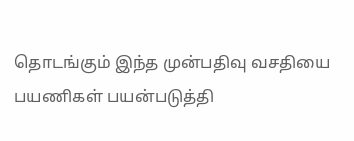தொடங்கும் இந்த முன்பதிவு வசதியை பயணிகள் பயன்படுத்தி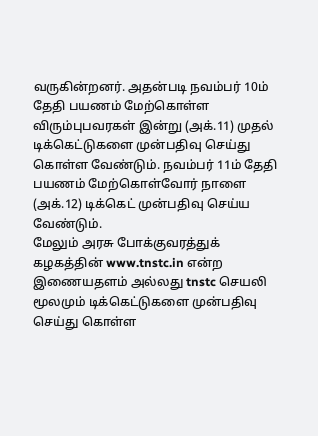வருகின்றனர். அதன்படி நவம்பர் 10ம் தேதி பயணம் மேற்கொள்ள விரும்புபவரகள் இன்று (அக்.11) முதல் டிக்கெட்டுகளை முன்பதிவு செய்து கொள்ள வேண்டும். நவம்பர் 11ம் தேதி பயணம் மேற்கொள்வோர் நாளை (அக்.12) டிக்கெட் முன்பதிவு செய்ய வேண்டும்.
மேலும் அரசு போக்குவரத்துக் கழகத்தின் www.tnstc.in என்ற இணையதளம் அல்லது tnstc செயலி மூலமும் டிக்கெட்டுகளை முன்பதிவு செய்து கொள்ள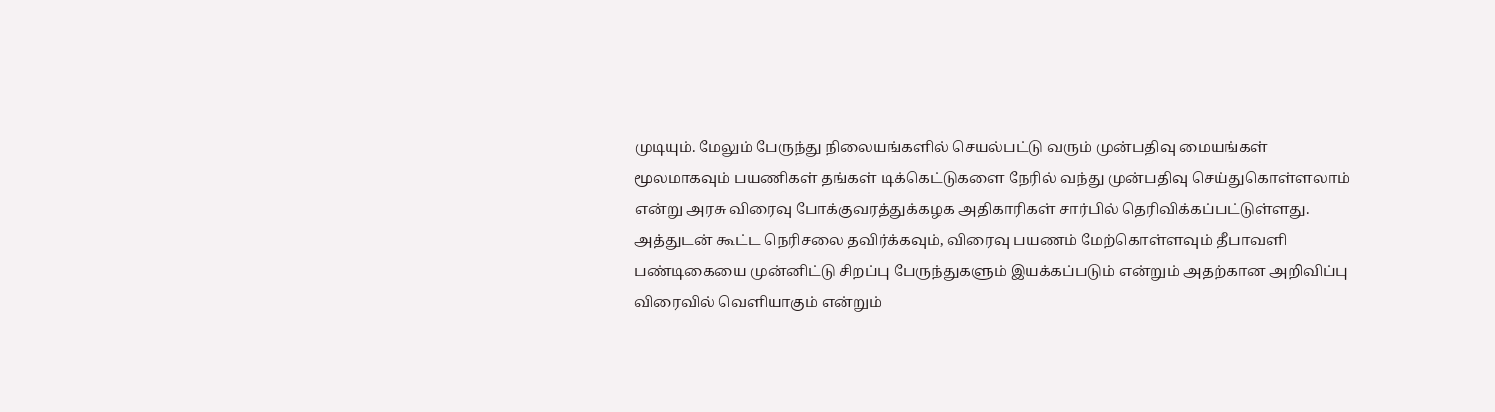முடியும். மேலும் பேருந்து நிலையங்களில் செயல்பட்டு வரும் முன்பதிவு மையங்கள் மூலமாகவும் பயணிகள் தங்கள் டிக்கெட்டுகளை நேரில் வந்து முன்பதிவு செய்துகொள்ளலாம் என்று அரசு விரைவு போக்குவரத்துக்கழக அதிகாரிகள் சார்பில் தெரிவிக்கப்பட்டுள்ளது.
அத்துடன் கூட்ட நெரிசலை தவிர்க்கவும், விரைவு பயணம் மேற்கொள்ளவும் தீபாவளி பண்டிகையை முன்னிட்டு சிறப்பு பேருந்துகளும் இயக்கப்படும் என்றும் அதற்கான அறிவிப்பு விரைவில் வெளியாகும் என்றும்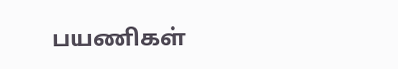பயணிகள்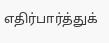எதிர்பார்த்துக்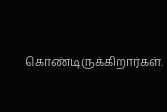கொண்டிருக்கிறார்கள்.